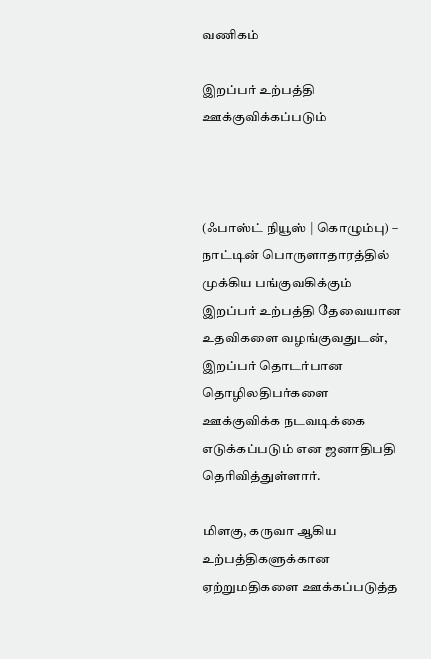வணிகம்

இறப்பர் உற்பத்தி ஊக்குவிக்கப்படும்



(ஃபாஸ்ட் நியூஸ் | கொழும்பு) – நாட்டின் பொருளாதாரத்தில் முக்கிய பங்குவகிக்கும் இறப்பர் உற்பத்தி தேவையான உதவிகளை வழங்குவதுடன், இறப்பர் தொடர்பான தொழிலதிபர்களை ஊக்குவிக்க நடவடிக்கை எடுக்கப்படும் என ஜனாதிபதி தெரிவித்துள்ளார்.

மிளகு, கருவா ஆகிய உற்பத்திகளுக்கான ஏற்றுமதிகளை ஊக்கப்படுத்த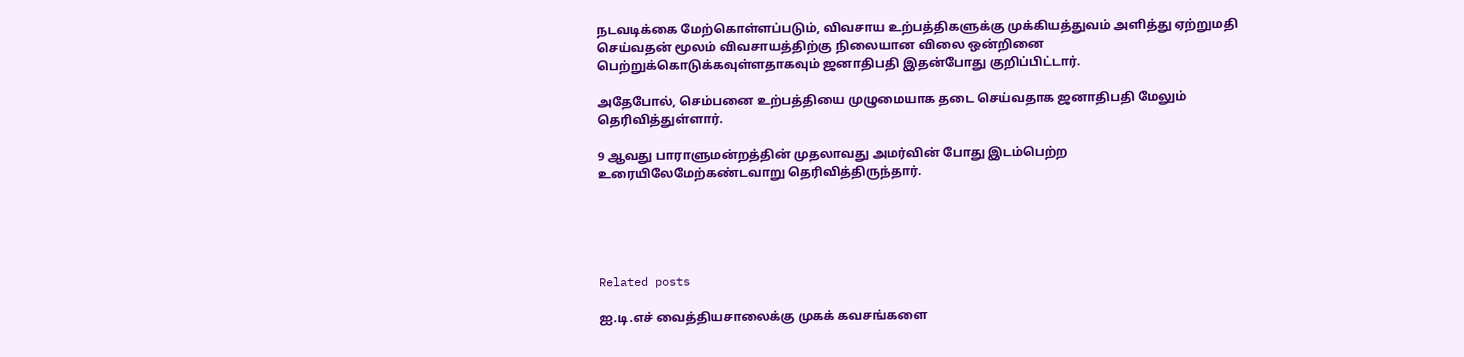நடவடிக்கை மேற்கொள்ளப்படும், விவசாய உற்பத்திகளுக்கு முக்கியத்துவம் அளித்து ஏற்றுமதி செய்வதன் மூலம் விவசாயத்திற்கு நிலையான விலை ஒன்றினை பெற்றுக்கொடுக்கவுள்ளதாகவும் ஜனாதிபதி இதன்போது குறிப்பிட்டார்.

அதேபோல், செம்பனை உற்பத்தியை முழுமையாக தடை செய்வதாக ஜனாதிபதி மேலும் தெரிவித்துள்ளார்.

9 ஆவது பாராளுமன்றத்தின் முதலாவது அமர்வின் போது இடம்பெற்ற உரையிலேமேற்கண்டவாறு தெரிவித்திருந்தார்.





Related posts

ஐ.டி.எச் வைத்தியசாலைக்கு முகக் கவசங்களை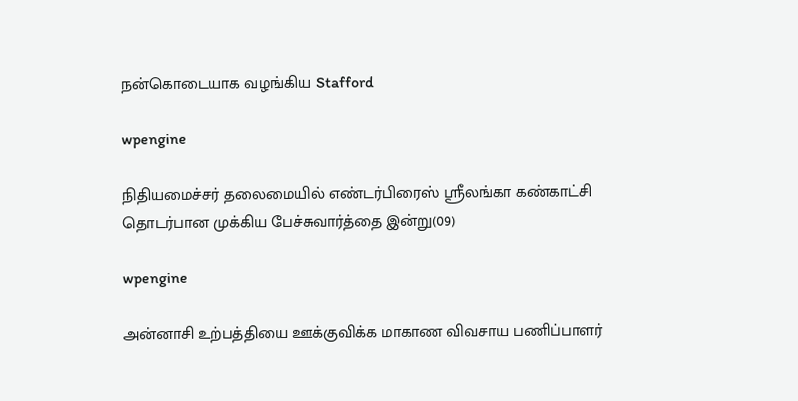நன்கொடையாக வழங்கிய Stafford

wpengine

நிதியமைச்சர் தலைமையில் எண்டர்பிரைஸ் ஸ்ரீலங்கா கண்காட்சி தொடர்பான முக்கிய பேச்சுவார்த்தை இன்று(09)

wpengine

அன்னாசி உற்பத்தியை ஊக்குவிக்க மாகாண விவசாய பணிப்பாளர்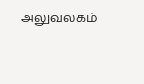அலுவலகம்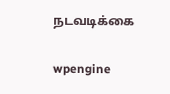நடவடிக்கை

wpengine